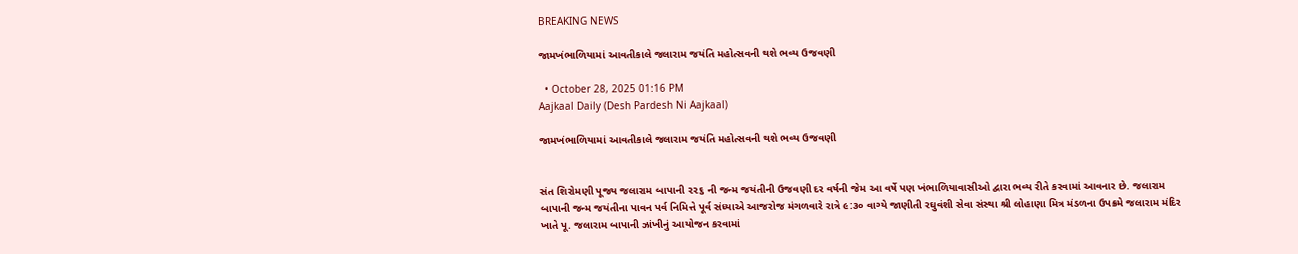BREAKING NEWS

જામખંભાળિયામાં આવતીકાલે જલારામ જયંતિ મહોત્સવની થશે ભવ્ય ઉજવણી

  • October 28, 2025 01:16 PM
Aajkaal Daily (Desh Pardesh Ni Aajkaal)

જામખંભાળિયામાં આવતીકાલે જલારામ જયંતિ મહોત્સવની થશે ભવ્ય ઉજવણી


સંત શિરોમણી પૂજ્ય જલારામ બાપાની ૨૨૬ ની જન્મ જયંતીની ઉજવણી દર વર્ષની જેમ આ વર્ષે પણ ખંભાળિયાવાસીઓ દ્વારા ભવ્ય રીતે કરવામાં આવનાર છે. જલારામ બાપાની જન્મ જયંતીના પાવન પર્વ નિમિત્તે પૂર્વ સંધ્યાએ આજરોજ મંગળવારે રાત્રે ૯:૩૦ વાગ્યે જાણીતી રઘુવંશી સેવા સંસ્થા શ્રી લોહાણા મિત્ર મંડળના ઉપક્રમે જલારામ મંદિર ખાતે પૂ. જલારામ બાપાની ઝાંખીનું આયોજન કરવામાં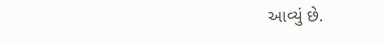આવ્યું છે.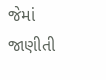જેમાં જાણીતી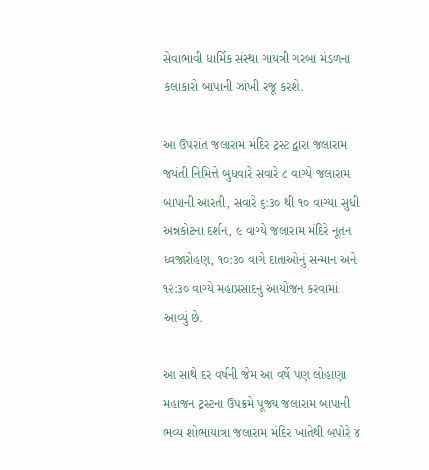સેવાભાવી ધાર્મિક સંસ્થા ગાયત્રી ગરબા મંડળના કલાકારો બાપાની ઝાંખી રજૂ કરશે.

આ ઉપરાંત જલારામ મંદિર ટ્રસ્ટ દ્વારા જલારામ જયંતી નિમિત્તે બુધવારે સવારે ૮ વાગ્યે જલારામ બાપાની આરતી, સવારે ૬:૩૦ થી ૧૦ વાગ્યા સુધી અન્નકોટના દર્શન, ૯ વાગ્યે જલારામ મંદિરે નૂતન ધ્વજારોહણ, ૧૦:૩૦ વાગે દાતાઓનું સન્માન અને ૧૨:૩૦ વાગ્યે મહાપ્રસાદનું આયોજન કરવામાં આવ્યું છે.

આ સાથે દર વર્ષની જેમ આ વર્ષે પણ લોહાણા મહાજન ટ્રસ્ટના ઉપક્રમે પૂજ્ય જલારામ બાપાની ભવ્ય શોભાયાત્રા જલારામ મંદિર ખાતેથી બપોરે ૪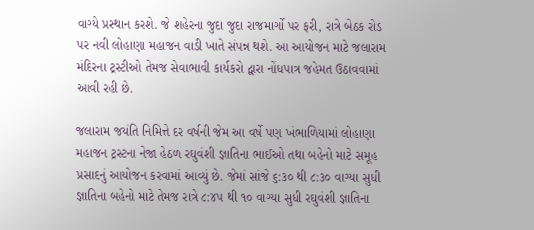વાગ્યે પ્રસ્થાન કરશે. જે શહેરના જુદા જુદા રાજમાર્ગો પર ફરી, રાત્રે બેઠક રોડ પર નવી લોહાણા મહાજન વાડી ખાતે સંપન્ન થશે. આ આયોજન માટે જલારામ મંદિરના ટ્રસ્ટીઓ તેમજ સેવાભાવી કાર્યકરો દ્વારા નોંધપાત્ર જહેમત ઉઠાવવામાં આવી રહી છે.

જલારામ જયંતિ નિમિત્તે દર વર્ષની જેમ આ વર્ષે પણ ખંભાળિયામાં લોહાણા મહાજન ટ્રસ્ટના નેજા હેઠળ રઘુવંશી જ્ઞાતિના ભાઈઓ તથા બહેનો માટે સમૂહ પ્રસાદનું આયોજન કરવામાં આવ્યું છે. જેમાં સાંજે ૬:૩૦ થી ૮:૩૦ વાગ્યા સુધી જ્ઞાતિના બહેનો માટે તેમજ રાત્રે ૮:૪૫ થી ૧૦ વાગ્યા સુધી રઘુવંશી જ્ઞાતિના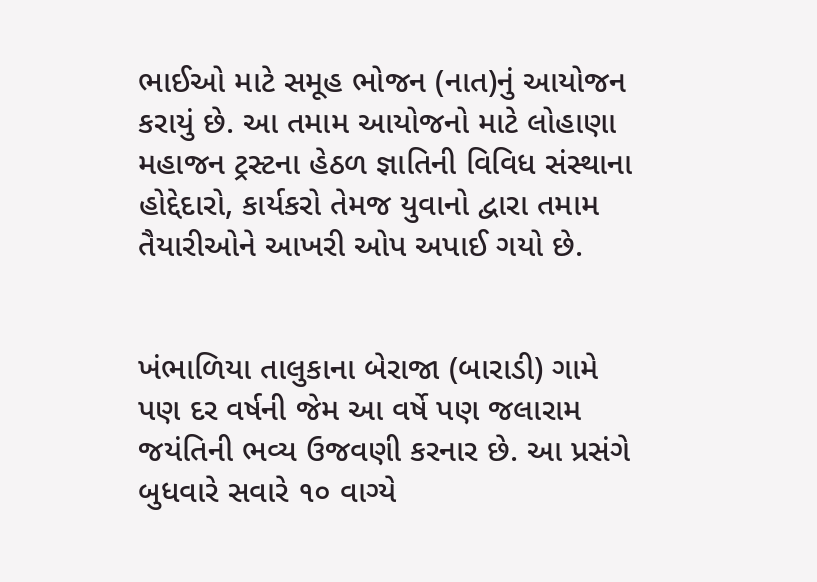ભાઈઓ માટે સમૂહ ભોજન (નાત)નું આયોજન કરાયું છે. આ તમામ આયોજનો માટે લોહાણા મહાજન ટ્રસ્ટના હેઠળ જ્ઞાતિની વિવિધ સંસ્થાના હોદ્દેદારો, કાર્યકરો તેમજ યુવાનો દ્વારા તમામ તૈયારીઓને આખરી ઓપ અપાઈ ગયો છે.


ખંભાળિયા તાલુકાના બેરાજા (બારાડી) ગામે પણ દર વર્ષની જેમ આ વર્ષે પણ જલારામ જયંતિની ભવ્ય ઉજવણી કરનાર છે. આ પ્રસંગે બુધવારે સવારે ૧૦ વાગ્યે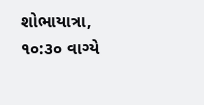શોભાયાત્રા, ૧૦:૩૦ વાગ્યે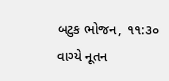બટુક ભોજન, ૧૧:૩૦ વાગ્યે નૂતન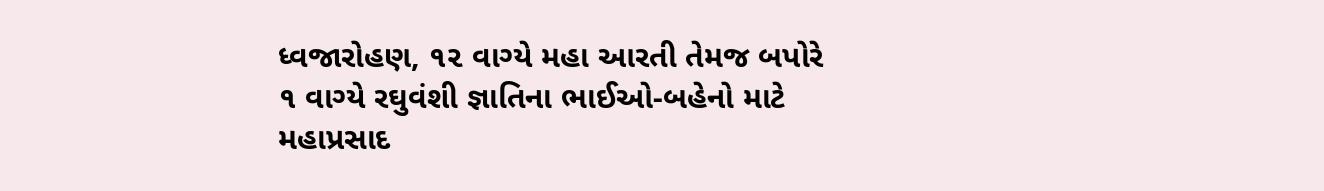ધ્વજારોહણ, ૧૨ વાગ્યે મહા આરતી તેમજ બપોરે ૧ વાગ્યે રઘુવંશી જ્ઞાતિના ભાઈઓ-બહેનો માટે મહાપ્રસાદ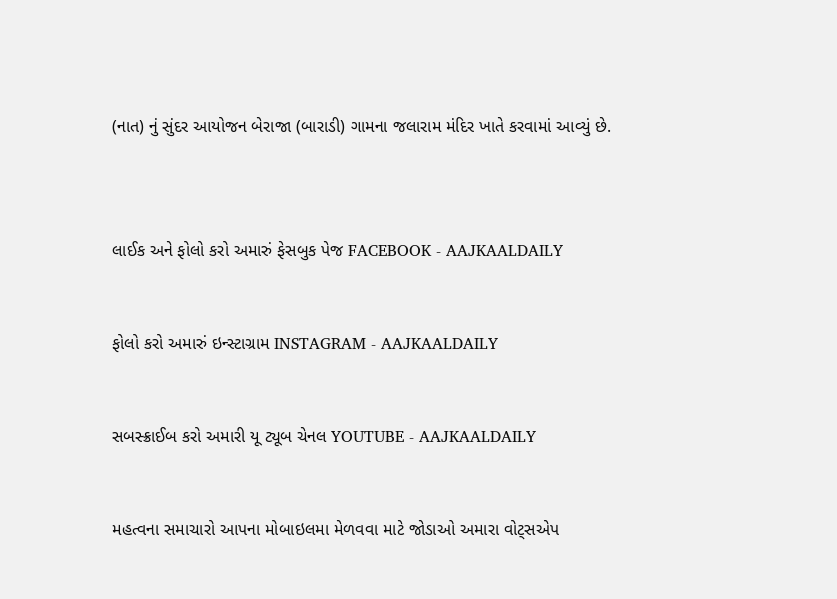(નાત) નું સુંદર આયોજન બેરાજા (બારાડી) ગામના જલારામ મંદિર ખાતે કરવામાં આવ્યું છે.



લાઈક અને ફોલો કરો અમારું ફેસબુક પેજ FACEBOOK - AAJKAALDAILY


ફોલો કરો અમારું ઇન્સ્ટાગ્રામ INSTAGRAM - AAJKAALDAILY


સબસ્ક્રાઈબ કરો અમારી યૂ ટ્યૂબ ચેનલ YOUTUBE - AAJKAALDAILY


મહત્વના સમાચારો આપના મોબાઇલમા મેળવવા માટે જોડાઓ અમારા વોટ્સએપ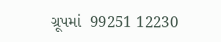ગ્રૂપમાં  99251 12230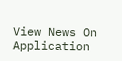View News On Application